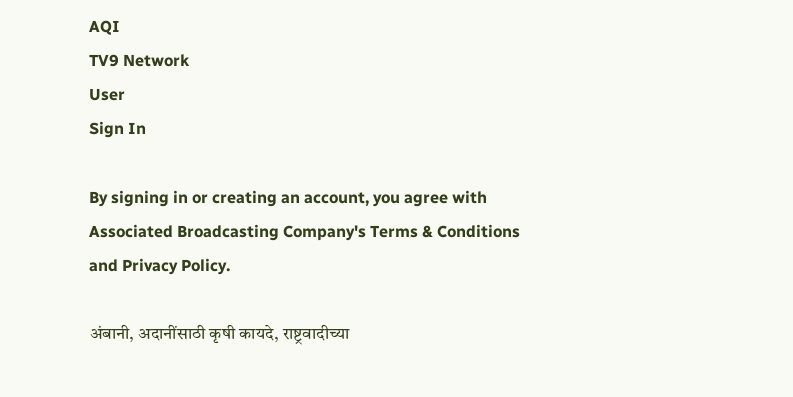AQI
TV9 Network
User
Sign In

By signing in or creating an account, you agree with Associated Broadcasting Company's Terms & Conditions and Privacy Policy.

अंबानी, अदानींसाठी कृषी कायदे, राष्ट्रवादीच्या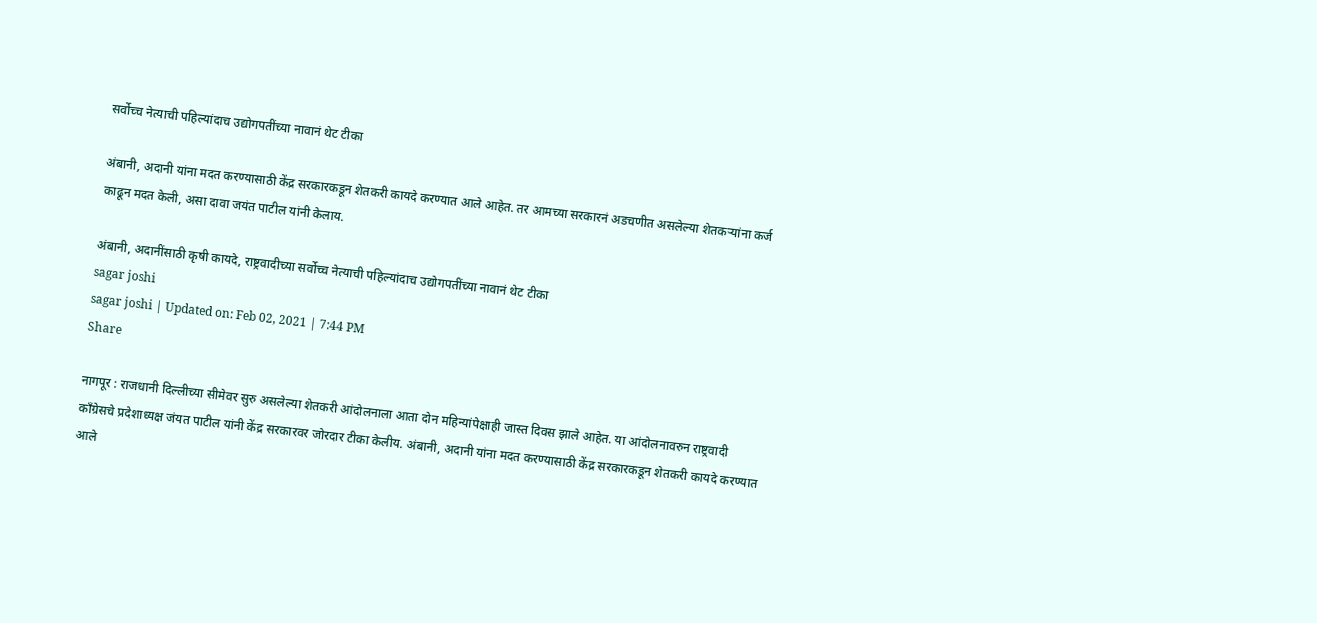सर्वोच्च नेत्याची पहिल्यांदाच उद्योगपतींच्या नावानं थेट टीका

अंबानी, अदानी यांना मदत करण्यासाठी केंद्र सरकारकडून शेतकरी कायदे करण्यात आले आहेत. तर आमच्या सरकारनं अडचणीत असलेल्या शेतकऱ्यांना कर्ज काढून मदत केली, असा दावा जयंत पाटील यांनी केलाय.

अंबानी, अदानींसाठी कृषी कायदे, राष्ट्रवादीच्या सर्वोच्च नेत्याची पहिल्यांदाच उद्योगपतींच्या नावानं थेट टीका
sagar joshi
sagar joshi | Updated on: Feb 02, 2021 | 7:44 PM
Share

नागपूर : राजधानी दिल्लीच्या सीमेवर सुरु असलेल्या शेतकरी आंदोलनाला आता दोन महिन्यांपेक्षाही जास्त दिवस झाले आहेत. या आंदोलनावरुन राष्ट्रवादी काँग्रेसचे प्रदेशाध्यक्ष जंयत पाटील यांनी केंद्र सरकारवर जोरदार टीका केलीय. अंबानी, अदानी यांना मदत करण्यासाठी केंद्र सरकारकडून शेतकरी कायदे करण्यात आले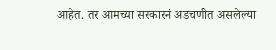आहेत. तर आमच्या सरकारनं अडचणीत असलेल्या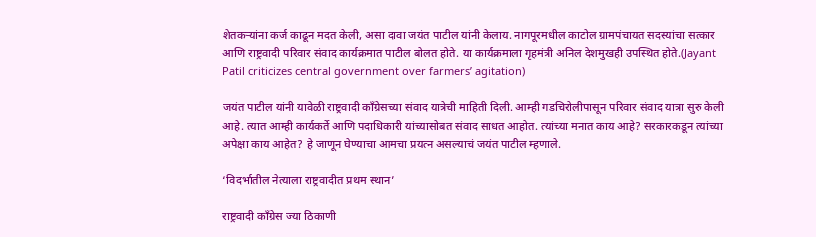शेतकऱ्यांना कर्ज काढून मदत केली, असा दावा जयंत पाटील यांनी केलाय. नागपूरमधील काटोल ग्रामपंचायत सदस्यांचा सत्कार आणि राष्ट्रवादी परिवार संवाद कार्यक्रमात पाटील बोलत होते. या कार्यक्रमाला गृहमंत्री अनिल देशमुखही उपस्थित होते.(Jayant Patil criticizes central government over farmers’ agitation)

जयंत पाटील यांनी यावेळी राष्ट्रवादी काँग्रेसच्या संवाद यात्रेची माहिती दिली. आम्ही गडचिरोलीपासून परिवार संवाद यात्रा सुरु केली आहे. त्यात आम्ही कार्यकर्ते आणि पदाधिकारी यांच्यासोबत संवाद साधत आहोत. त्यांच्या मनात काय आहे? सरकारकडून त्यांच्या अपेक्षा काय आहेत? हे जाणून घेण्याचा आमचा प्रयत्न असल्याचं जयंत पाटील म्हणाले.

‘विदर्भातील नेत्याला राष्ट्रवादीत प्रथम स्थान’

राष्ट्रवादी काँग्रेस ज्या ठिकाणी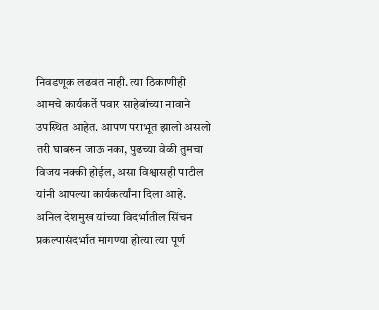निवडणूक लढवत नाही. त्या ठिकाणीही आमचे कार्यकर्ते पवार साहेबांच्या नावाने उपस्थित आहेत. आपण पराभूत झालो असलो तरी घाबरुन जाऊ नका, पुढच्या वेळी तुमचा विजय नक्की होईल, असा विश्वासही पाटील यांनी आपल्या कार्यकर्त्यांना दिला आहे. अनिल देशमुख यांच्या विदर्भातील सिंचन प्रकल्पासंदर्भात मागण्या होत्या त्या पूर्ण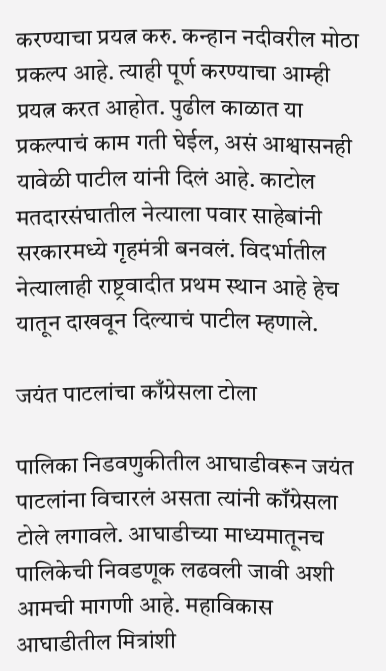करण्याचा प्रयत्न करु. कन्हान नदीवरील मोठा प्रकल्प आहे. त्याही पूर्ण करण्याचा आम्ही प्रयत्न करत आहोत. पुढील काळात या प्रकल्पाचं काम गती घेईल, असं आश्वासनही यावेळी पाटील यांनी दिलं आहे. काटोल मतदारसंघातील नेत्याला पवार साहेबांनी सरकारमध्ये गृहमंत्री बनवलं. विदर्भातील नेत्यालाही राष्ट्रवादीत प्रथम स्थान आहे हेच यातून दाखवून दिल्याचं पाटील म्हणाले.

जयंत पाटलांचा काँग्रेसला टोला

पालिका निडवणुकीतील आघाडीवरून जयंत पाटलांना विचारलं असता त्यांनी काँग्रेसला टोले लगावले. आघाडीच्या माध्यमातूनच पालिकेची निवडणूक लढवली जावी अशी आमची मागणी आहे. महाविकास आघाडीतील मित्रांशी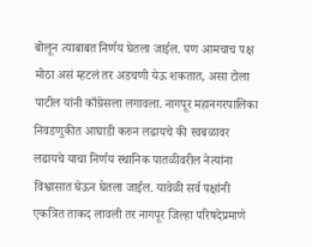बोलून त्याबाबत निर्णय घेतला जाईल. पण आमचाच पक्ष मोठा असं म्हटलं तर अडचणी येऊ शकतात, असा टोला पाटील यांनी काँग्रेसला लगावला. नागपूर महानगरपालिका निवडणुकीत आघाडी करुन लढायचे की स्वबळावर लढायचे याचा निर्णय स्थानिक पातळीवरील नेत्यांना विश्वासात घेऊन घेतला जाईल. यावेळी सर्व पक्षांनी एकत्रित ताकद लावली तर नागपूर जिल्हा परिषदेप्रमाणे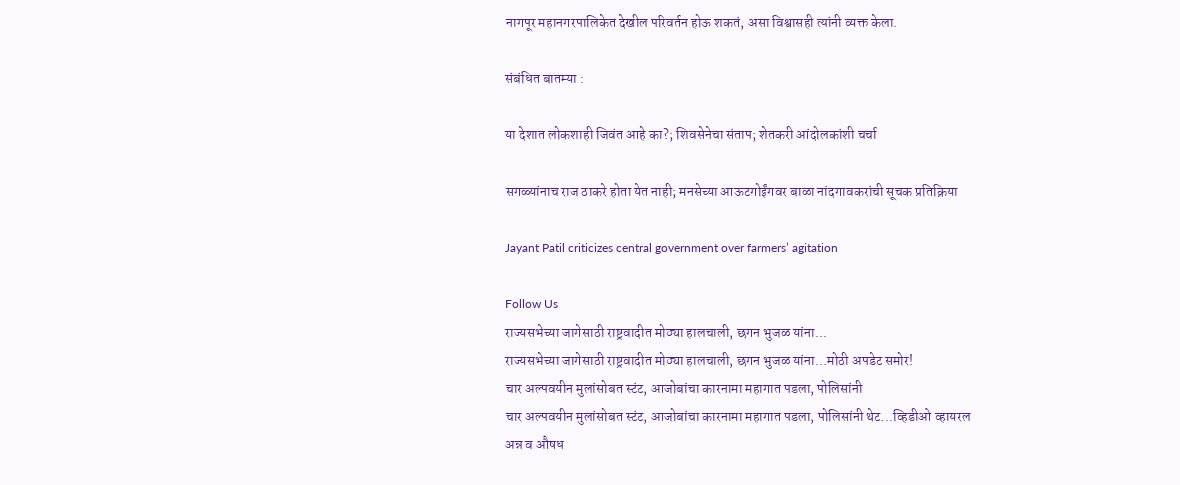नागपूर महानगरपालिकेत देखील परिवर्तन होऊ शकतं, असा विश्वासही त्यांनी व्यक्त केला.

संबंधित बातम्या :

या देशात लोकशाही जिवंत आहे का?; शिवसेनेचा संताप; शेतकरी आंदोलकांशी चर्चा

सगळ्यांनाच राज ठाकरे होता येत नाही; मनसेच्या आऊटगोईंगवर बाळा नांदगावकरांची सूचक प्रतिक्रिया

Jayant Patil criticizes central government over farmers’ agitation

Follow Us
राज्यसभेच्या जागेसाठी राष्ट्रवादीत मोठ्या हालचाली, छगन भुजळ यांना...
राज्यसभेच्या जागेसाठी राष्ट्रवादीत मोठ्या हालचाली, छगन भुजळ यांना...मोठी अपडेट समोर!
चार अल्पवयीन मुलांसोबत स्टंट, आजोबांचा कारनामा महागात पडला, पोलिसांनी
चार अल्पवयीन मुलांसोबत स्टंट, आजोबांचा कारनामा महागात पडला, पोलिसांनी थेट...व्हिडीओ व्हायरल
अन्न व औषध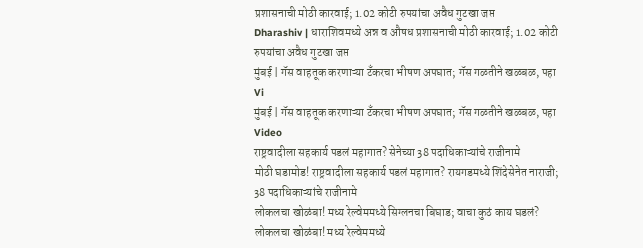प्रशासनाची मोठी कारवाई; 1.02 कोटी रुपयांचा अवैध गुटखा जप्त
Dharashiv | धाराशिवमध्ये अन्न व औषध प्रशासनाची मोठी कारवाई; 1.02 कोटी रुपयांचा अवैध गुटखा जप्त
मुंबई | गॅस वाहतूक करणाऱ्या टँकरचा भीषण अपघात; गॅस गळतीने खळबळ, पहा Vi
मुंबई | गॅस वाहतूक करणाऱ्या टँकरचा भीषण अपघात; गॅस गळतीने खळबळ, पहा Video
राष्ट्रवादीला सहकार्य पडलं महागात? सेनेच्या 38 पदाधिकाऱ्यांचे राजीनामे
मोठी घडामोड! राष्ट्रवादीला सहकार्य पडलं महागात? रायगडमध्ये शिंदेसेनेत नाराजी; 38 पदाधिकाऱ्यांचे राजीनामे
लोकलचा खोळंबा! मध्य रेल्वेममध्ये सिग्लनचा बिघाड; वाचा कुठं काय घडलं?
लोकलचा खोळंबा! मध्य रेल्वेममध्ये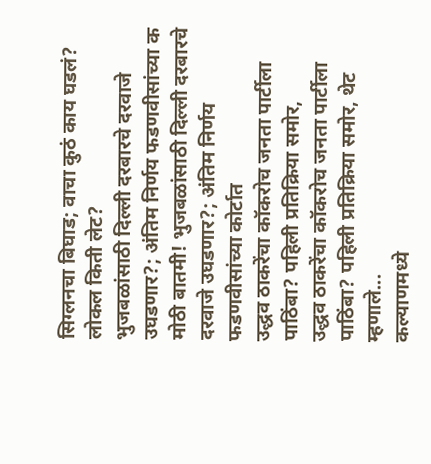सिग्लनचा बिघाड; वाचा कुठं काय घडलं? लोकल किती लेट?
भुजबळांसाठी दिल्ली दरबारचे दरवाजे उघडणार?; अंतिम निर्णय फडणवीसांच्या क
मोठी बातमी! भुजबळांसाठी दिल्ली दरबारचे दरवाजे उघडणार?; अंतिम निर्णय फडणवीसांच्या कोर्टात
उद्धव ठाकरेंचा कॉकरोच जनता पार्टीला पाठिंबा? पहिली प्रतिक्रिया समोर,
उद्धव ठाकरेंचा कॉकरोच जनता पार्टीला पाठिंबा? पहिली प्रतिक्रिया समोर, थेट म्हणाले...
कल्याणमध्ये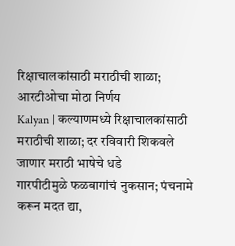रिक्षाचालकांसाठी मराठीची शाळा; आरटीओचा मोठा निर्णय
Kalyan | कल्याणमध्ये रिक्षाचालकांसाठी मराठीची शाळा; दर रविवारी शिकवले जाणार मराठी भाषेचे धडे
गारपीटीमुळे फळबागांचं नुकसान; पंचनामे करून मदत द्या,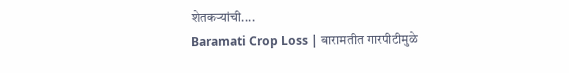शेतकऱ्यांची....
Baramati Crop Loss | बारामतीत गारपीटीमुळे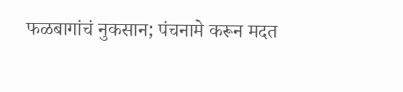फळबागांचं नुकसान; पंचनामे करून मदत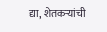द्या, शेतकऱ्यांची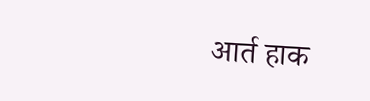आर्त हाक